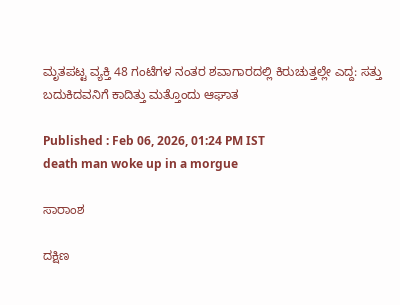ಮೃತಪಟ್ಟ ವ್ಯಕ್ತಿ 48 ಗಂಟೆಗಳ ನಂತರ ಶವಾಗಾರದಲ್ಲಿ ಕಿರುಚುತ್ತಲ್ಲೇ ಎದ್ದ: ಸತ್ತು ಬದುಕಿದವನಿಗೆ ಕಾದಿತ್ತು ಮತ್ತೊಂದು ಆಘಾತ

Published : Feb 06, 2026, 01:24 PM IST
death man woke up in a morgue

ಸಾರಾಂಶ

ದಕ್ಷಿಣ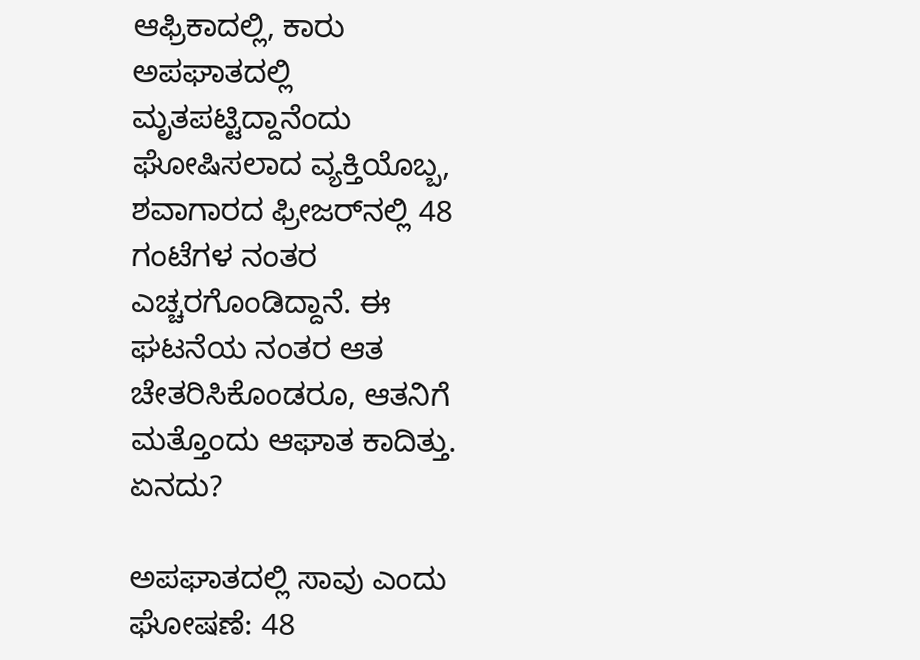ಆಫ್ರಿಕಾದಲ್ಲಿ, ಕಾರು ಅಪಘಾತದಲ್ಲಿ ಮೃತಪಟ್ಟಿದ್ದಾನೆಂದು ಘೋಷಿಸಲಾದ ವ್ಯಕ್ತಿಯೊಬ್ಬ, ಶವಾಗಾರದ ಫ್ರೀಜರ್‌ನಲ್ಲಿ 48 ಗಂಟೆಗಳ ನಂತರ ಎಚ್ಚರಗೊಂಡಿದ್ದಾನೆ. ಈ ಘಟನೆಯ ನಂತರ ಆತ ಚೇತರಿಸಿಕೊಂಡರೂ, ಆತನಿಗೆ ಮತ್ತೊಂದು ಆಘಾತ ಕಾದಿತ್ತು. ಏನದು?

ಅಪಘಾತದಲ್ಲಿ ಸಾವು ಎಂದು ಘೋಷಣೆ: 48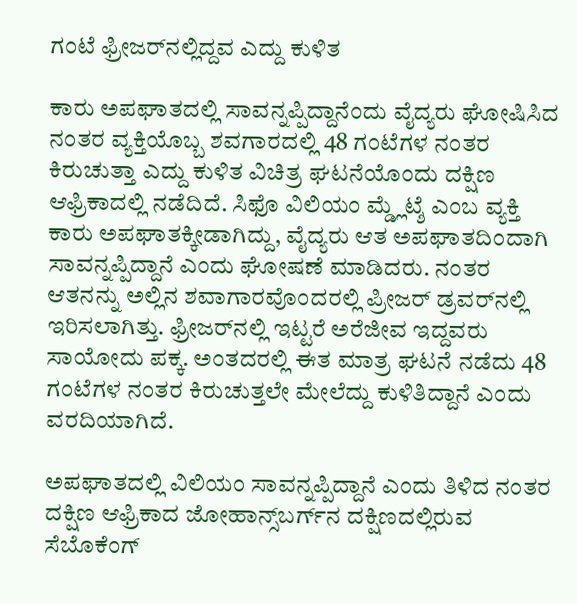ಗಂಟೆ ಫ್ರೀಜರ್‌ನಲ್ಲಿದ್ದವ ಎದ್ದು ಕುಳಿತ

ಕಾರು ಅಪಘಾತದಲ್ಲಿ ಸಾವನ್ನಪ್ಪಿದ್ದಾನೆಂದು ವೈದ್ಯರು ಘೋಷಿಸಿದ ನಂತರ ವ್ಯಕ್ತಿಯೊಬ್ಬ ಶವಗಾರದಲ್ಲಿ 48 ಗಂಟೆಗಳ ನಂತರ ಕಿರುಚುತ್ತಾ ಎದ್ದು ಕುಳಿತ ವಿಚಿತ್ರ ಘಟನೆಯೊಂದು ದಕ್ಷಿಣ ಆಫ್ರಿಕಾದಲ್ಲಿ ನಡೆದಿದೆ. ಸಿಫೊ ವಿಲಿಯಂ ಮ್ಡ್ಲೆಟ್ಶೆ ಎಂಬ ವ್ಯಕ್ತಿ ಕಾರು ಅಪಘಾತಕ್ಕೀಡಾಗಿದ್ದು, ವೈದ್ಯರು ಆತ ಅಪಘಾತದಿಂದಾಗಿ ಸಾವನ್ನಪ್ಪಿದ್ದಾನೆ ಎಂದು ಘೋಷಣೆ ಮಾಡಿದರು. ನಂತರ ಆತನನ್ನು ಅಲ್ಲಿನ ಶವಾಗಾರವೊಂದರಲ್ಲಿ ಪ್ರೀಜರ್‌ ಡ್ರವರ್‌ನಲ್ಲಿ ಇರಿಸಲಾಗಿತ್ತು. ಫ್ರೀಜರ್‌ನಲ್ಲಿ ಇಟ್ಟರೆ ಅರೆಜೀವ ಇದ್ದವರು ಸಾಯೋದು ಪಕ್ಕ. ಅಂತದರಲ್ಲಿ ಈತ ಮಾತ್ರ ಘಟನೆ ನಡೆದು 48 ಗಂಟೆಗಳ ನಂತರ ಕಿರುಚುತ್ತಲೇ ಮೇಲೆದ್ದು ಕುಳಿತಿದ್ದಾನೆ ಎಂದು ವರದಿಯಾಗಿದೆ.

ಅಪಘಾತದಲ್ಲಿ ವಿಲಿಯಂ ಸಾವನ್ನಪ್ಪಿದ್ದಾನೆ ಎಂದು ತಿಳಿದ ನಂತರ ದಕ್ಷಿಣ ಆಫ್ರಿಕಾದ ಜೋಹಾನ್ಸ್‌ಬರ್ಗ್‌ನ ದಕ್ಷಿಣದಲ್ಲಿರುವ ಸೆಬೊಕೆಂಗ್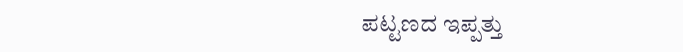ಪಟ್ಟಣದ ಇಪ್ಪತ್ತು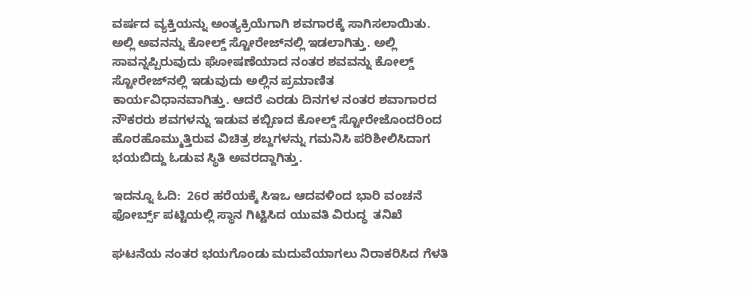ವರ್ಷದ ವ್ಯಕ್ತಿಯನ್ನು ಅಂತ್ಯಕ್ರಿಯೆಗಾಗಿ ಶವಗಾರಕ್ಕೆ ಸಾಗಿಸಲಾಯಿತು. ಅಲ್ಲಿ ಅವನನ್ನು ಕೋಲ್ಡ್ ಸ್ಟೋರೇಜ್‌ನಲ್ಲಿ ಇಡಲಾಗಿತ್ತು. ಅಲ್ಲಿ ಸಾವನ್ನಪ್ಪಿರುವುದು ಘೋಷಣೆಯಾದ ನಂತರ ಶವವನ್ನು ಕೋಲ್ಡ್ ಸ್ಟೋರೇಜ್‌ನಲ್ಲಿ ಇಡುವುದು ಅಲ್ಲಿನ ಪ್ರಮಾಣಿತ ಕಾರ್ಯವಿಧಾನವಾಗಿತ್ತು. ಆದರೆ ಎರಡು ದಿನಗಳ ನಂತರ ಶವಾಗಾರದ ನೌಕರರು ಶವಗಳನ್ನು ಇಡುವ ಕಬ್ಬಿಣದ ಕೋಲ್ಡ್ ಸ್ಟೋರೇಜೊಂದರಿಂದ ಹೊರಹೊಮ್ಮುತ್ತಿರುವ ವಿಚಿತ್ರ ಶಬ್ದಗಳನ್ನು ಗಮನಿಸಿ ಪರಿಶೀಲಿಸಿದಾಗ ಭಯಬಿದ್ದು ಓಡುವ ಸ್ಥಿತಿ ಅವರದ್ದಾಗಿತ್ತು.

ಇದನ್ನೂ ಓದಿ:  26ರ ಹರೆಯಕ್ಕೆ ಸಿಇಒ ಆದವಳಿಂದ ಭಾರಿ ವಂಚನೆ ಫೋರ್ಬ್ಸ್‌ ಪಟ್ಟಿಯಲ್ಲಿ ಸ್ಥಾನ ಗಿಟ್ಟಿಸಿದ ಯುವತಿ ವಿರುದ್ಧ  ತನಿಖೆ

ಘಟನೆಯ ನಂತರ ಭಯಗೊಂಡು ಮದುವೆಯಾಗಲು ನಿರಾಕರಿಸಿದ ಗೆಳತಿ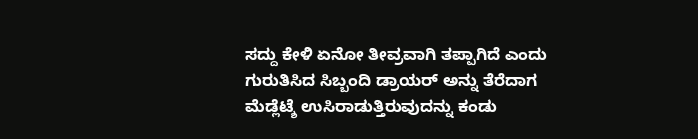ಸದ್ದು ಕೇಳಿ ಏನೋ ತೀವ್ರವಾಗಿ ತಪ್ಪಾಗಿದೆ ಎಂದು ಗುರುತಿಸಿದ ಸಿಬ್ಬಂದಿ ಡ್ರಾಯರ್ ಅನ್ನು ತೆರೆದಾಗ ಮೆಡ್ಲೆಟ್ಶೆ ಉಸಿರಾಡುತ್ತಿರುವುದನ್ನು ಕಂಡು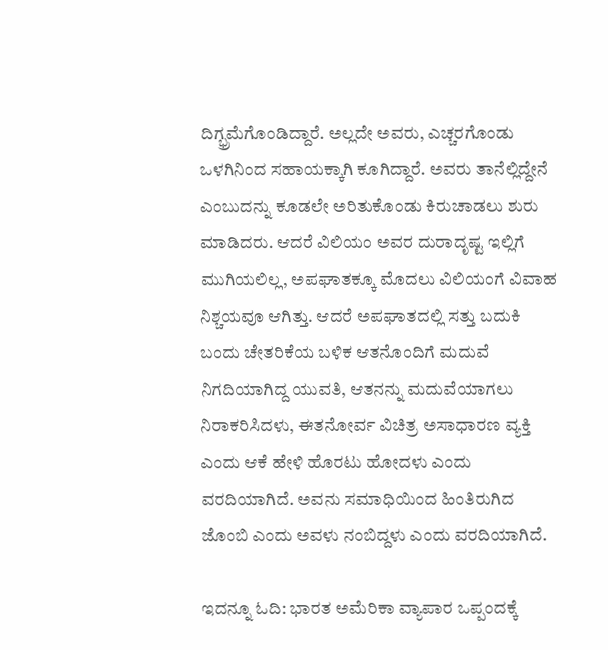ದಿಗ್ಭ್ರಮೆಗೊಂಡಿದ್ದಾರೆ. ಅಲ್ಲದೇ ಅವರು, ಎಚ್ಚರಗೊಂಡು ಒಳಗಿನಿಂದ ಸಹಾಯಕ್ಕಾಗಿ ಕೂಗಿದ್ದಾರೆ. ಅವರು ತಾನೆಲ್ಲಿದ್ದೇನೆ ಎಂಬುದನ್ನು ಕೂಡಲೇ ಅರಿತುಕೊಂಡು ಕಿರುಚಾಡಲು ಶುರು ಮಾಡಿದರು. ಆದರೆ ವಿಲಿಯಂ ಅವರ ದುರಾದೃಷ್ಟ ಇಲ್ಲಿಗೆ ಮುಗಿಯಲಿಲ್ಲ, ಅಪಘಾತಕ್ಕೂ ಮೊದಲು ವಿಲಿಯಂಗೆ ವಿವಾಹ ನಿಶ್ಚಯವೂ ಆಗಿತ್ತು. ಆದರೆ ಅಪಘಾತದಲ್ಲಿ ಸತ್ತು ಬದುಕಿ ಬಂದು ಚೇತರಿಕೆಯ ಬಳಿಕ ಆತನೊಂದಿಗೆ ಮದುವೆ ನಿಗದಿಯಾಗಿದ್ದ ಯುವತಿ, ಆತನನ್ನು ಮದುವೆಯಾಗಲು ನಿರಾಕರಿಸಿದಳು, ಈತನೋರ್ವ ವಿಚಿತ್ರ ಅಸಾಧಾರಣ ವ್ಯಕ್ತಿ ಎಂದು ಆಕೆ ಹೇಳಿ ಹೊರಟು ಹೋದಳು ಎಂದು ವರದಿಯಾಗಿದೆ. ಅವನು ಸಮಾಧಿಯಿಂದ ಹಿಂತಿರುಗಿದ ಜೊಂಬಿ ಎಂದು ಅವಳು ನಂಬಿದ್ದಳು ಎಂದು ವರದಿಯಾಗಿದೆ.

ಇದನ್ನೂ ಓದಿ: ಭಾರತ ಅಮೆರಿಕಾ ವ್ಯಾಪಾರ ಒಪ್ಪಂದಕ್ಕೆ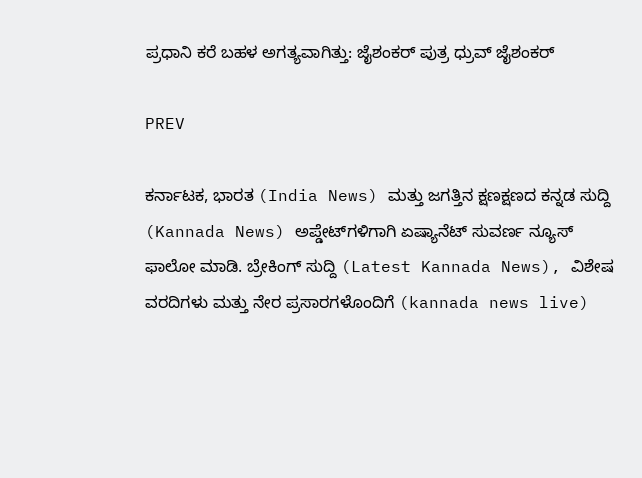ಪ್ರಧಾನಿ ಕರೆ ಬಹಳ ಅಗತ್ಯವಾಗಿತ್ತು: ಜೈಶಂಕರ್ ಪುತ್ರ ಧ್ರುವ್ ಜೈಶಂಕರ್

PREV

ಕರ್ನಾಟಕ, ಭಾರತ (India News) ಮತ್ತು ಜಗತ್ತಿನ ಕ್ಷಣಕ್ಷಣದ ಕನ್ನಡ ಸುದ್ದಿ (Kannada News) ಅಪ್ಡೇಟ್‌ಗಳಿಗಾಗಿ ಏಷ್ಯಾನೆಟ್ ಸುವರ್ಣ ನ್ಯೂಸ್‌ ಫಾಲೋ ಮಾಡಿ. ಬ್ರೇಕಿಂಗ್ ಸುದ್ದಿ (Latest Kannada News), ವಿಶೇಷ ವರದಿಗಳು ಮತ್ತು ನೇರ ಪ್ರಸಾರಗಳೊಂದಿಗೆ (kannada news live)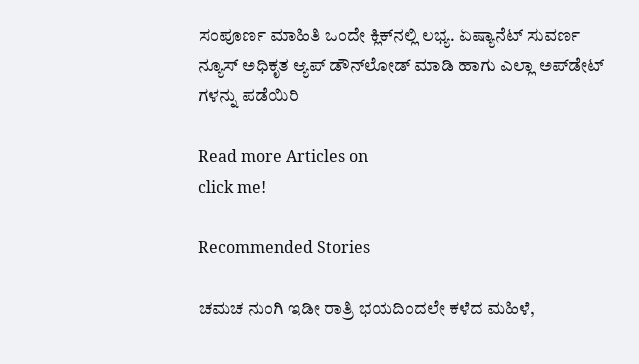ಸಂಪೂರ್ಣ ಮಾಹಿತಿ ಒಂದೇ ಕ್ಲಿಕ್‌ನಲ್ಲಿ ಲಭ್ಯ. ಏಷ್ಯಾನೆಟ್ ಸುವರ್ಣ ನ್ಯೂಸ್ ಅಧಿಕೃತ ಆ್ಯಪ್ ಡೌನ್‌ಲೋಡ್ ಮಾಡಿ ಹಾಗು ಎಲ್ಲಾ ಅಪ್‌ಡೇಟ್ ಗಳನ್ನು ಪಡೆಯಿರಿ

Read more Articles on
click me!

Recommended Stories

ಚಮಚ ನುಂಗಿ ಇಡೀ ರಾತ್ರಿ ಭಯದಿಂದಲೇ ಕಳೆದ ಮಹಿಳೆ,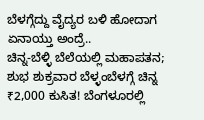ಬೆಳಗ್ಗೆದ್ದು ವೈದ್ಯರ ಬಳಿ ಹೋದಾಗ ಏನಾಯ್ತು ಅಂದ್ರೆ..
ಚಿನ್ನ-ಬೆಳ್ಳಿ ಬೆಲೆಯಲ್ಲಿ ಮಹಾಪತನ; ಶುಭ ಶುಕ್ರವಾರ ಬೆಳ್ಳಂಬೆಳಗ್ಗೆ ಚಿನ್ನ ₹2,000 ಕುಸಿತ! ಬೆಂಗಳೂರಲ್ಲಿ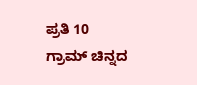ಪ್ರತಿ 10 ಗ್ರಾಮ್ ಚಿನ್ನದ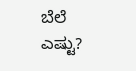ಬೆಲೆ ಎಷ್ಟು?